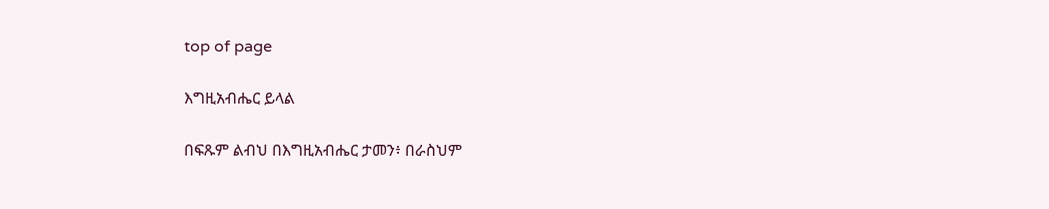top of page

እግዚአብሔር ይላል

በፍጹም ልብህ በእግዚአብሔር ታመን፥ በራስህም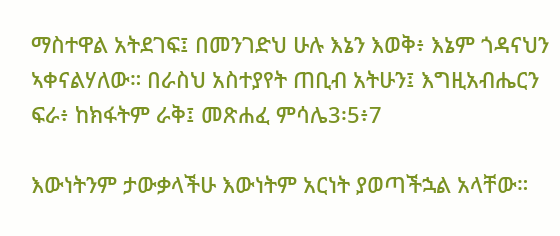ማስተዋል አትደገፍ፤ በመንገድህ ሁሉ እኔን እወቅ፥ እኔም ጎዳናህን ኣቀናልሃለው። በራስህ አስተያየት ጠቢብ አትሁን፤ እግዚአብሔርን ፍራ፥ ከክፋትም ራቅ፤ መጽሐፈ ምሳሌ3፡5፥7

እውነትንም ታውቃላችሁ እውነትም አርነት ያወጣችኋል አላቸው።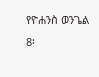የዮሐንስ ወንጌል 8፡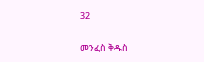32

መንፈስ ቅዱስ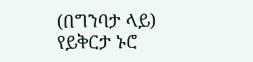(በግንባታ ላይ)
የይቅርታ ኑሮ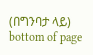(በግንባታ ላይ)
bottom of page